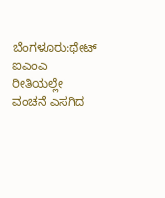ಬೆಂಗಳೂರು:ಥೇಟ್ ಐಎಂಎ ರೀತಿಯಲ್ಲೇ ವಂಚನೆ ಎಸಗಿದ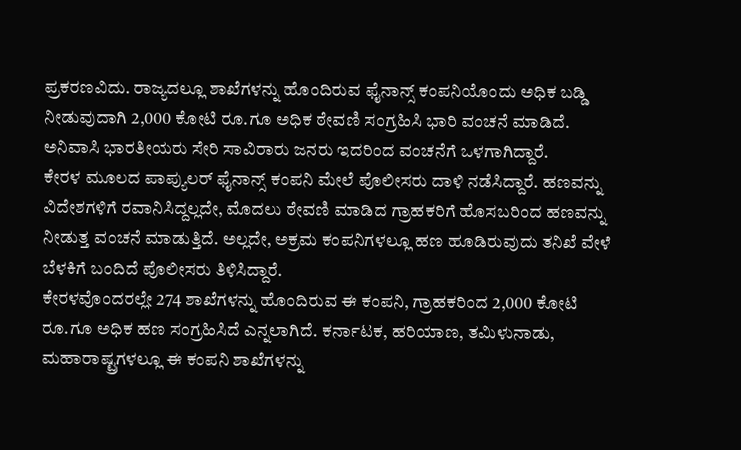ಪ್ರಕರಣವಿದು. ರಾಜ್ಯದಲ್ಲೂ ಶಾಖೆಗಳನ್ನು ಹೊಂದಿರುವ ಫೈನಾನ್ಸ್ ಕಂಪನಿಯೊಂದು ಅಧಿಕ ಬಡ್ಡಿ ನೀಡುವುದಾಗಿ 2,000 ಕೋಟಿ ರೂ.ಗೂ ಅಧಿಕ ಠೇವಣಿ ಸಂಗ್ರಹಿಸಿ ಭಾರಿ ವಂಚನೆ ಮಾಡಿದೆ. ಅನಿವಾಸಿ ಭಾರತೀಯರು ಸೇರಿ ಸಾವಿರಾರು ಜನರು ಇದರಿಂದ ವಂಚನೆಗೆ ಒಳಗಾಗಿದ್ದಾರೆ.
ಕೇರಳ ಮೂಲದ ಪಾಪ್ಯುಲರ್ ಫೈನಾನ್ಸ್ ಕಂಪನಿ ಮೇಲೆ ಪೊಲೀಸರು ದಾಳಿ ನಡೆಸಿದ್ದಾರೆ. ಹಣವನ್ನು ವಿದೇಶಗಳಿಗೆ ರವಾನಿಸಿದ್ದಲ್ಲದೇ, ಮೊದಲು ಠೇವಣಿ ಮಾಡಿದ ಗ್ರಾಹಕರಿಗೆ ಹೊಸಬರಿಂದ ಹಣವನ್ನು ನೀಡುತ್ತ ವಂಚನೆ ಮಾಡುತ್ತಿದೆ. ಅಲ್ಲದೇ, ಅಕ್ರಮ ಕಂಪನಿಗಳಲ್ಲೂ ಹಣ ಹೂಡಿರುವುದು ತನಿಖೆ ವೇಳೆ ಬೆಳಕಿಗೆ ಬಂದಿದೆ ಪೊಲೀಸರು ತಿಳಿಸಿದ್ದಾರೆ.
ಕೇರಳವೊಂದರಲ್ಲೇ 274 ಶಾಖೆಗಳನ್ನು ಹೊಂದಿರುವ ಈ ಕಂಪನಿ, ಗ್ರಾಹಕರಿಂದ 2,000 ಕೋಟಿ ರೂ.ಗೂ ಅಧಿಕ ಹಣ ಸಂಗ್ರಹಿಸಿದೆ ಎನ್ನಲಾಗಿದೆ. ಕರ್ನಾಟಕ, ಹರಿಯಾಣ, ತಮಿಳುನಾಡು, ಮಹಾರಾಷ್ಟ್ರಗಳಲ್ಲೂ ಈ ಕಂಪನಿ ಶಾಖೆಗಳನ್ನು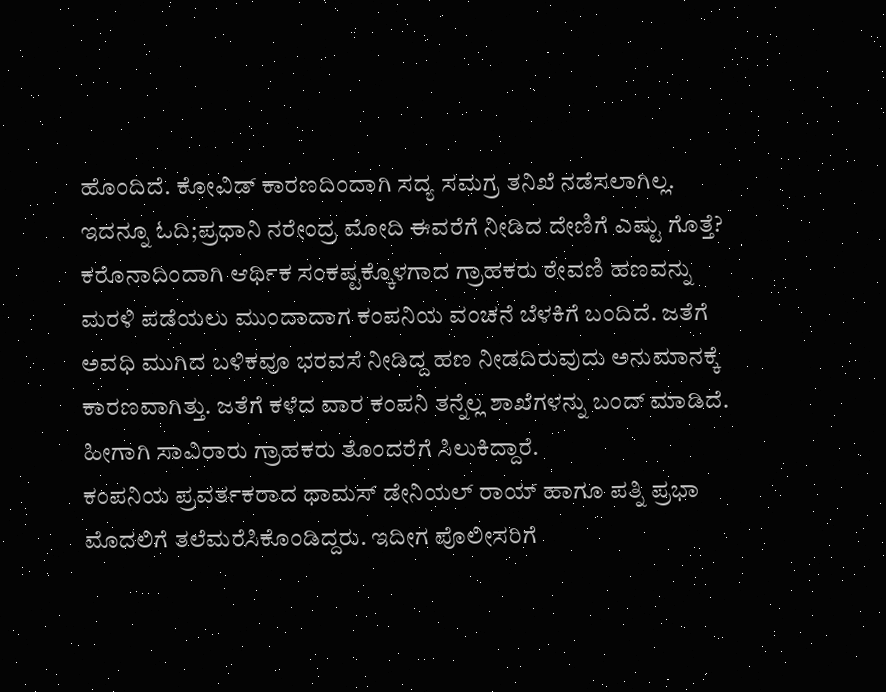ಹೊಂದಿದೆ. ಕೋವಿಡ್ ಕಾರಣದಿಂದಾಗಿ ಸದ್ಯ ಸಮಗ್ರ ತನಿಖೆ ನಡೆಸಲಾಗಿಲ್ಲ.
ಇದನ್ನೂ ಓದಿ;ಪ್ರಧಾನಿ ನರೇಂದ್ರ ಮೋದಿ ಈವರೆಗೆ ನೀಡಿದ ದೇಣಿಗೆ ಎಷ್ಟು ಗೊತ್ತೆ?
ಕರೊನಾದಿಂದಾಗಿ ಆರ್ಥಿಕ ಸಂಕಷ್ಟಕ್ಕೊಳಗಾದ ಗ್ರಾಹಕರು ಠೇವಣಿ ಹಣವನ್ನು ಮರಳಿ ಪಡೆಯಲು ಮುಂದಾದಾಗ ಕಂಪನಿಯ ವಂಚನೆ ಬೆಳಕಿಗೆ ಬಂದಿದೆ. ಜತೆಗೆ ಅವಧಿ ಮುಗಿದ ಬಳಿಕವೂ ಭರವಸೆ ನೀಡಿದ್ದ ಹಣ ನೀಡದಿರುವುದು ಅನುಮಾನಕ್ಕೆ ಕಾರಣವಾಗಿತ್ತು. ಜತೆಗೆ ಕಳೆದ ವಾರ ಕಂಪನಿ ತನ್ನೆಲ್ಲ ಶಾಖೆಗಳನ್ನು ಬಂದ್ ಮಾಡಿದೆ. ಹೀಗಾಗಿ ಸಾವಿರಾರು ಗ್ರಾಹಕರು ತೊಂದರೆಗೆ ಸಿಲುಕಿದ್ದಾರೆ.
ಕಂಪನಿಯ ಪ್ರವರ್ತಕರಾದ ಥಾಮಸ್ ಡೇನಿಯಲ್ ರಾಯ್ ಹಾಗೂ ಪತ್ನಿ ಪ್ರಭಾ ಮೊದಲಿಗೆ ತಲೆಮರೆಸಿಕೊಂಡಿದ್ದರು. ಇದೀಗ ಪೊಲೀಸರಿಗೆ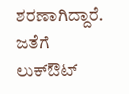ಶರಣಾಗಿದ್ದಾರೆ. ಜತೆಗೆ ಲುಕ್ಔಟ್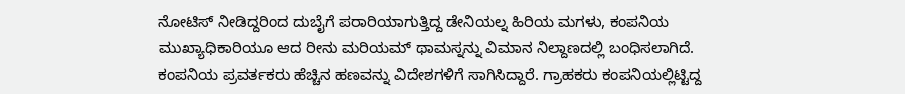ನೋಟಿಸ್ ನೀಡಿದ್ದರಿಂದ ದುಬೈಗೆ ಪರಾರಿಯಾಗುತ್ತಿದ್ದ ಡೇನಿಯಲ್ನ ಹಿರಿಯ ಮಗಳು, ಕಂಪನಿಯ ಮುಖ್ಯಾಧಿಕಾರಿಯೂ ಆದ ರೀನು ಮರಿಯಮ್ ಥಾಮಸ್ನನ್ನು ವಿಮಾನ ನಿಲ್ದಾಣದಲ್ಲಿ ಬಂಧಿಸಲಾಗಿದೆ.
ಕಂಪನಿಯ ಪ್ರವರ್ತಕರು ಹೆಚ್ಚಿನ ಹಣವನ್ನು ವಿದೇಶಗಳಿಗೆ ಸಾಗಿಸಿದ್ದಾರೆ. ಗ್ರಾಹಕರು ಕಂಪನಿಯಲ್ಲಿಟ್ಟಿದ್ದ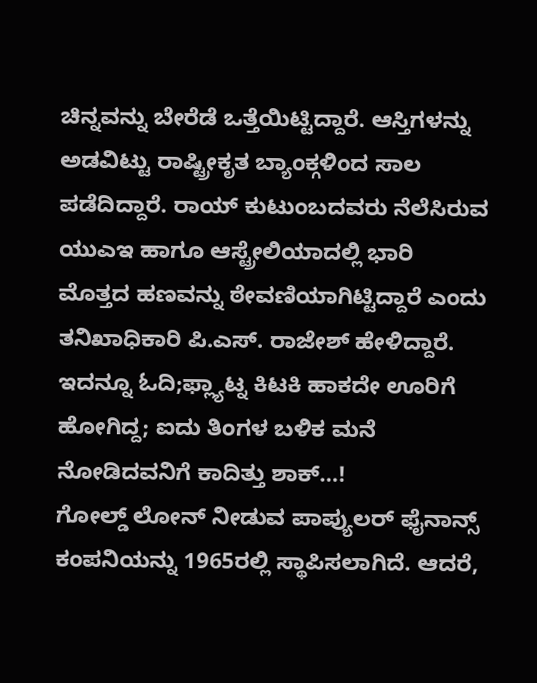ಚಿನ್ನವನ್ನು ಬೇರೆಡೆ ಒತ್ತೆಯಿಟ್ಟಿದ್ದಾರೆ. ಆಸ್ತಿಗಳನ್ನು ಅಡವಿಟ್ಟು ರಾಷ್ಟ್ರೀಕೃತ ಬ್ಯಾಂಕ್ಗಳಿಂದ ಸಾಲ ಪಡೆದಿದ್ದಾರೆ. ರಾಯ್ ಕುಟುಂಬದವರು ನೆಲೆಸಿರುವ ಯುಎಇ ಹಾಗೂ ಆಸ್ಟ್ರೇಲಿಯಾದಲ್ಲಿ ಭಾರಿ ಮೊತ್ತದ ಹಣವನ್ನು ಠೇವಣಿಯಾಗಿಟ್ಟಿದ್ದಾರೆ ಎಂದು ತನಿಖಾಧಿಕಾರಿ ಪಿ.ಎಸ್. ರಾಜೇಶ್ ಹೇಳಿದ್ದಾರೆ.
ಇದನ್ನೂ ಓದಿ;ಫ್ಲ್ಯಾಟ್ನ ಕಿಟಕಿ ಹಾಕದೇ ಊರಿಗೆ ಹೋಗಿದ್ದ; ಐದು ತಿಂಗಳ ಬಳಿಕ ಮನೆ ನೋಡಿದವನಿಗೆ ಕಾದಿತ್ತು ಶಾಕ್…!
ಗೋಲ್ಡ್ ಲೋನ್ ನೀಡುವ ಪಾಪ್ಯುಲರ್ ಫೈನಾನ್ಸ್ ಕಂಪನಿಯನ್ನು 1965ರಲ್ಲಿ ಸ್ಥಾಪಿಸಲಾಗಿದೆ. ಆದರೆ,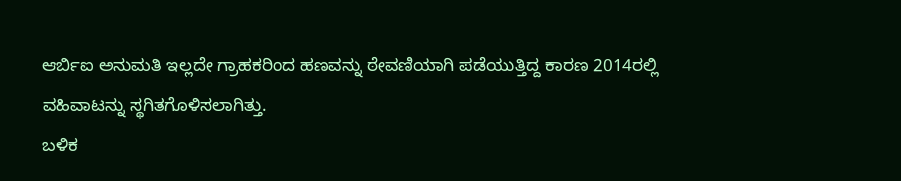ಆರ್ಬಿಐ ಅನುಮತಿ ಇಲ್ಲದೇ ಗ್ರಾಹಕರಿಂದ ಹಣವನ್ನು ಠೇವಣಿಯಾಗಿ ಪಡೆಯುತ್ತಿದ್ದ ಕಾರಣ 2014ರಲ್ಲಿ ವಹಿವಾಟನ್ನು ಸ್ಥಗಿತಗೊಳಿಸಲಾಗಿತ್ತು.
ಬಳಿಕ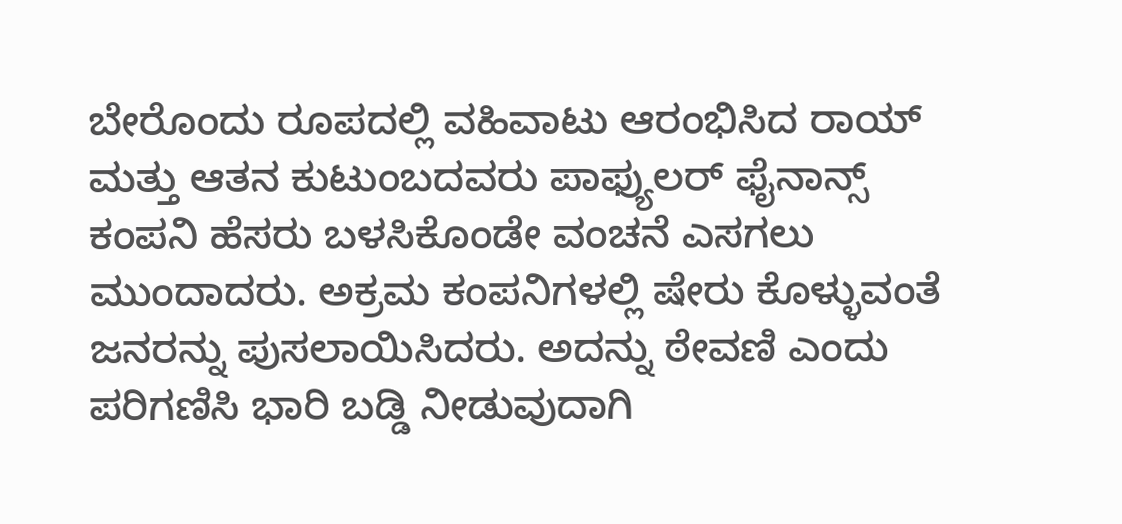ಬೇರೊಂದು ರೂಪದಲ್ಲಿ ವಹಿವಾಟು ಆರಂಭಿಸಿದ ರಾಯ್ ಮತ್ತು ಆತನ ಕುಟುಂಬದವರು ಪಾಫ್ಯುಲರ್ ಫೈನಾನ್ಸ್ ಕಂಪನಿ ಹೆಸರು ಬಳಸಿಕೊಂಡೇ ವಂಚನೆ ಎಸಗಲು ಮುಂದಾದರು. ಅಕ್ರಮ ಕಂಪನಿಗಳಲ್ಲಿ ಷೇರು ಕೊಳ್ಳುವಂತೆ ಜನರನ್ನು ಪುಸಲಾಯಿಸಿದರು. ಅದನ್ನು ಠೇವಣಿ ಎಂದು ಪರಿಗಣಿಸಿ ಭಾರಿ ಬಡ್ಡಿ ನೀಡುವುದಾಗಿ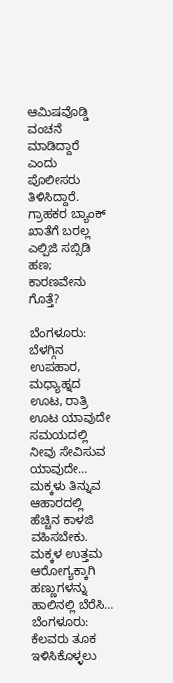ಆಮಿಷವೊಡ್ಡಿ ವಂಚನೆ ಮಾಡಿದ್ದಾರೆ ಎಂದು ಪೊಲೀಸರು ತಿಳಿಸಿದ್ದಾರೆ.
ಗ್ರಾಹಕರ ಬ್ಯಾಂಕ್ ಖಾತೆಗೆ ಬರಲ್ಲ ಎಲ್ಪಿಜಿ ಸಬ್ಸಿಡಿ ಹಣ; ಕಾರಣವೇನು ಗೊತ್ತೆ?

ಬೆಂಗಳೂರು: ಬೆಳಗ್ಗಿನ ಉಪಹಾರ, ಮಧ್ಯಾಹ್ನದ ಊಟ, ರಾತ್ರಿ ಊಟ ಯಾವುದೇ ಸಮಯದಲ್ಲಿ ನೀವು ಸೇವಿಸುವ ಯಾವುದೇ…
ಮಕ್ಕಳು ತಿನ್ನುವ ಆಹಾರದಲ್ಲಿ ಹೆಚ್ಚಿನ ಕಾಳಜಿ ವಹಿಸಬೇಕು. ಮಕ್ಕಳ ಉತ್ತಮ ಆರೋಗ್ಯಕ್ಕಾಗಿ ಹಣ್ಣುಗಳನ್ನು ಹಾಲಿನಲ್ಲಿ ಬೆರೆಸಿ…
ಬೆಂಗಳೂರು: ಕೆಲವರು ತೂಕ ಇಳಿಸಿಕೊಳ್ಳಲು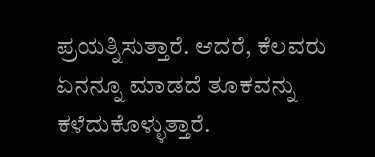ಪ್ರಯತ್ನಿಸುತ್ತಾರೆ. ಆದರೆ, ಕೆಲವರು ಏನನ್ನೂ ಮಾಡದೆ ತೂಕವನ್ನು ಕಳೆದುಕೊಳ್ಳುತ್ತಾರೆ.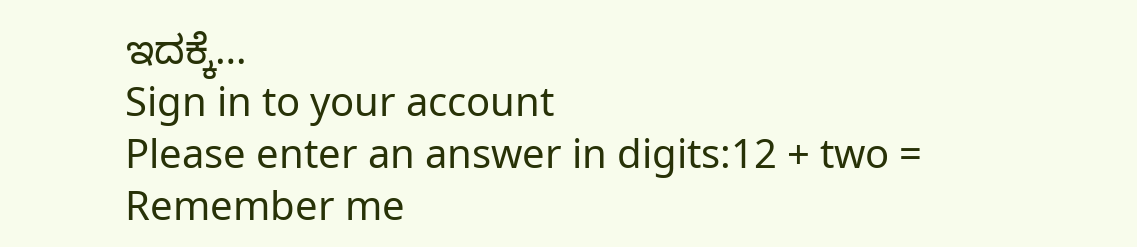ಇದಕ್ಕೆ…
Sign in to your account
Please enter an answer in digits:12 + two =
Remember me